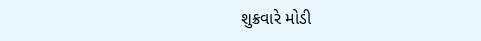શુક્રવારે મોડી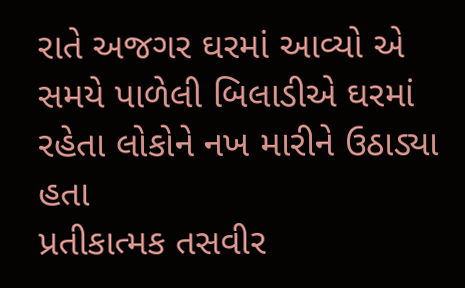રાતે અજગર ઘરમાં આવ્યો એ સમયે પાળેલી બિલાડીએ ઘરમાં રહેતા લોકોને નખ મારીને ઉઠાડ્યા હતા
પ્રતીકાત્મક તસવીર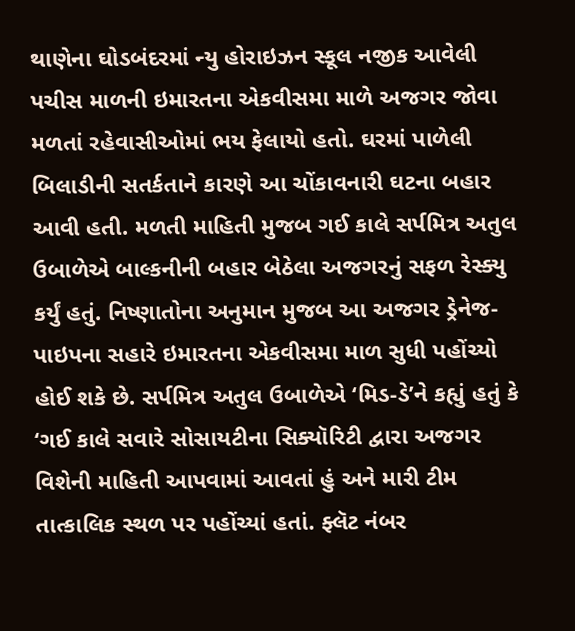થાણેના ઘોડબંદરમાં ન્યુ હોરાઇઝન સ્કૂલ નજીક આવેલી પચીસ માળની ઇમારતના એકવીસમા માળે અજગર જોવા મળતાં રહેવાસીઓમાં ભય ફેલાયો હતો. ઘરમાં પાળેલી બિલાડીની સતર્કતાને કારણે આ ચોંકાવનારી ઘટના બહાર આવી હતી. મળતી માહિતી મુજબ ગઈ કાલે સર્પમિત્ર અતુલ ઉબાળેએ બાલ્કનીની બહાર બેઠેલા અજગરનું સફળ રેસ્ક્યુ કર્યું હતું. નિષ્ણાતોના અનુમાન મુજબ આ અજગર ડ્રેનેજ-પાઇપના સહારે ઇમારતના એકવીસમા માળ સુધી પહોંચ્યો હોઈ શકે છે. સર્પમિત્ર અતુલ ઉબાળેએ ‘મિડ-ડે’ને કહ્યું હતું કે ‘ગઈ કાલે સવારે સોસાયટીના સિક્યૉરિટી દ્વારા અજગર વિશેની માહિતી આપવામાં આવતાં હું અને મારી ટીમ તાત્કાલિક સ્થળ પર પહોંચ્યાં હતાં. ફ્લૅટ નંબર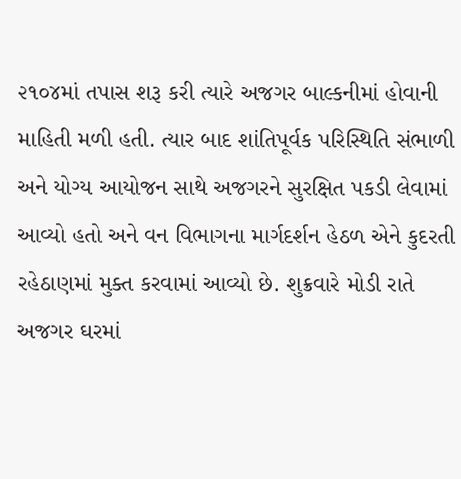૨૧૦૪માં તપાસ શરૂ કરી ત્યારે અજગર બાલ્કનીમાં હોવાની માહિતી મળી હતી. ત્યાર બાદ શાંતિપૂર્વક પરિસ્થિતિ સંભાળી અને યોગ્ય આયોજન સાથે અજગરને સુરક્ષિત પકડી લેવામાં આવ્યો હતો અને વન વિભાગના માર્ગદર્શન હેઠળ એને કુદરતી રહેઠાણમાં મુક્ત કરવામાં આવ્યો છે. શુક્રવારે મોડી રાતે અજગર ઘરમાં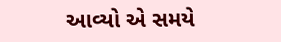આવ્યો એ સમયે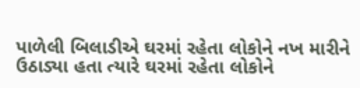પાળેલી બિલાડીએ ઘરમાં રહેતા લોકોને નખ મારીને ઉઠાડ્યા હતા ત્યારે ઘરમાં રહેતા લોકોને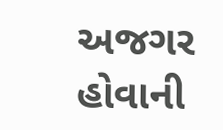અજગર હોવાની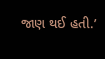જાણ થઈ હતી.’